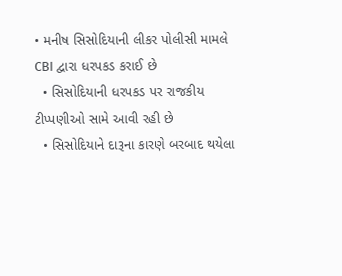• મનીષ સિસોદિયાની લીકર પોલીસી મામલે CBI દ્વારા ધરપકડ કરાઈ છે
  • સિસોદિયાની ધરપકડ પર રાજકીય ટીપ્પણીઓ સામે આવી રહી છે
  • સિસોદિયાને દારૂના કારણે બરબાદ થયેલા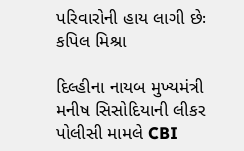પરિવારોની હાય લાગી છેઃ કપિલ મિશ્રા

દિલ્હીના નાયબ મુખ્યમંત્રી મનીષ સિસોદિયાની લીકર પોલીસી મામલે CBI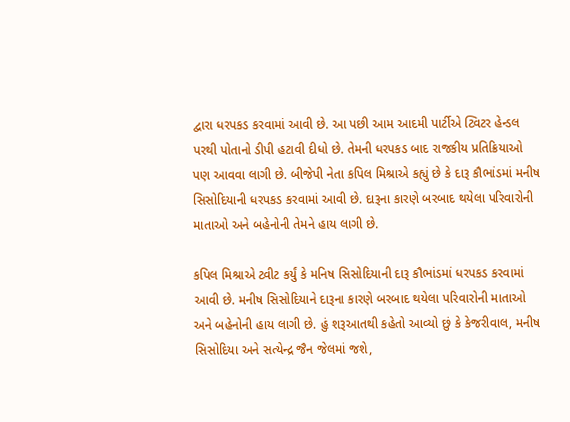દ્વારા ધરપકડ કરવામાં આવી છે. આ પછી આમ આદમી પાર્ટીએ ટ્વિટર હેન્ડલ પરથી પોતાનો ડીપી હટાવી દીધો છે. તેમની ધરપકડ બાદ રાજકીય પ્રતિક્રિયાઓ પણ આવવા લાગી છે. બીજેપી નેતા કપિલ મિશ્રાએ કહ્યું છે કે દારૂ કૌભાંડમાં મનીષ સિસોદિયાની ધરપકડ કરવામાં આવી છે. દારૂના કારણે બરબાદ થયેલા પરિવારોની માતાઓ અને બહેનોની તેમને હાય લાગી છે.

કપિલ મિશ્રાએ ટ્વીટ કર્યું કે મનિષ સિસોદિયાની દારૂ કૌભાંડમાં ધરપકડ કરવામાં આવી છે. મનીષ સિસોદિયાને દારૂના કારણે બરબાદ થયેલા પરિવારોની માતાઓ અને બહેનોની હાય લાગી છે. હું શરૂઆતથી કહેતો આવ્યો છું કે કેજરીવાલ, મનીષ સિસોદિયા અને સત્યેન્દ્ર જૈન જેલમાં જશે,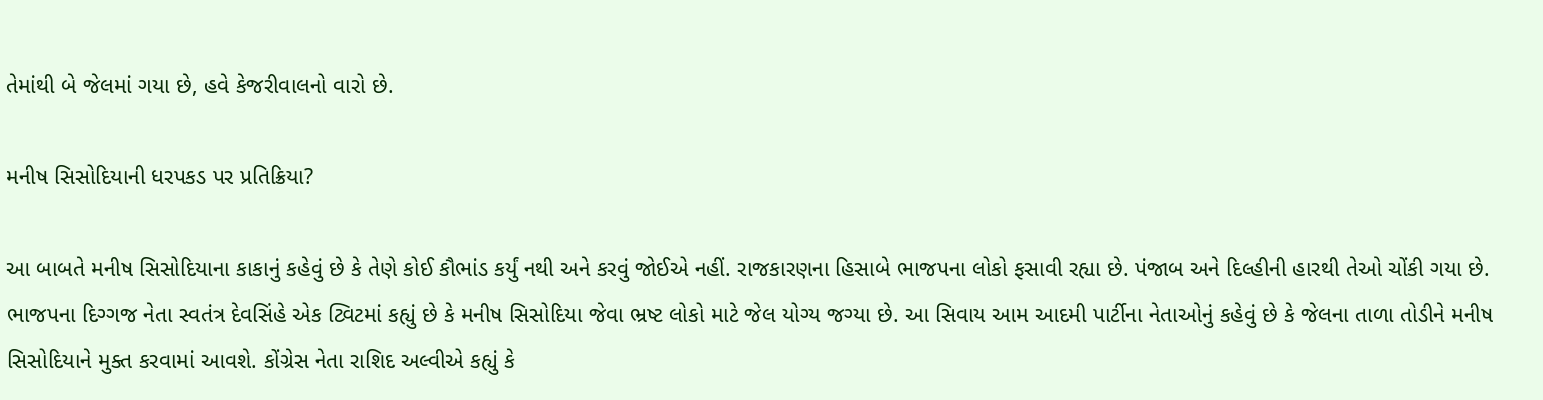તેમાંથી બે જેલમાં ગયા છે, હવે કેજરીવાલનો વારો છે.

મનીષ સિસોદિયાની ધરપકડ પર પ્રતિક્રિયા?

આ બાબતે મનીષ સિસોદિયાના કાકાનું કહેવું છે કે તેણે કોઈ કૌભાંડ કર્યું નથી અને કરવું જોઈએ નહીં. રાજકારણના હિસાબે ભાજપના લોકો ફસાવી રહ્યા છે. પંજાબ અને દિલ્હીની હારથી તેઓ ચોંકી ગયા છે. ભાજપના દિગ્ગજ નેતા સ્વતંત્ર દેવસિંહે એક ટ્વિટમાં કહ્યું છે કે મનીષ સિસોદિયા જેવા ભ્રષ્ટ લોકો માટે જેલ યોગ્ય જગ્યા છે. આ સિવાય આમ આદમી પાર્ટીના નેતાઓનું કહેવું છે કે જેલના તાળા તોડીને મનીષ સિસોદિયાને મુક્ત કરવામાં આવશે. કોંગ્રેસ નેતા રાશિદ અલ્વીએ કહ્યું કે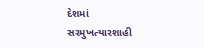દેશમાં સરમુખત્યારશાહી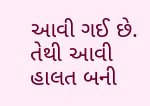આવી ગઈ છે. તેથી આવી હાલત બની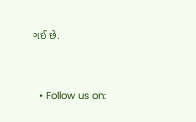ગઈ છે.


  • Follow us on: